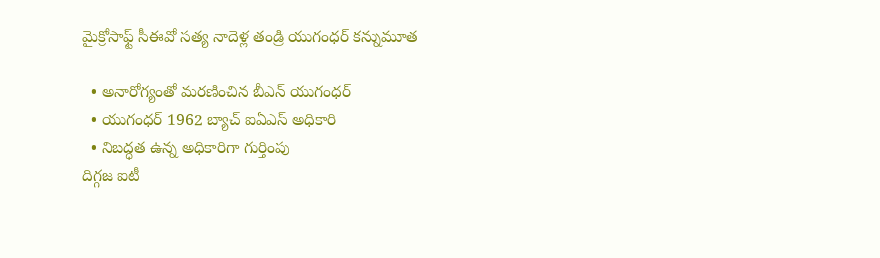మైక్రోసాఫ్ట్ సీఈవో సత్య నాదెళ్ల తండ్రి యుగంధర్ కన్నుమూత

  • అనారోగ్యంతో మరణించిన బీఎన్ యుగంధర్
  • యుగంధర్ 1962 బ్యాచ్ ఐఏఎస్ అధికారి
  • నిబద్ధత ఉన్న అధికారిగా గుర్తింపు
దిగ్గజ ఐటీ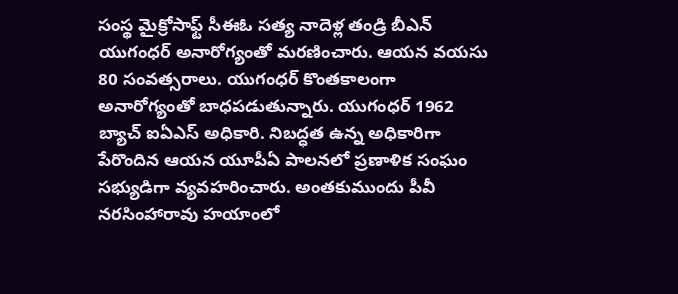సంస్థ మైక్రోసాఫ్ట్ సీఈఓ సత్య నాదెళ్ల తండ్రి బీఎన్ యుగంధర్ అనారోగ్యంతో మరణించారు. ఆయన వయసు 80 సంవత్సరాలు. యుగంధర్ కొంతకాలంగా అనారోగ్యంతో బాధపడుతున్నారు. యుగంధర్ 1962 బ్యాచ్ ఐఏఎస్ అధికారి. నిబద్ధత ఉన్న అధికారిగా పేరొందిన ఆయన యూపీఏ పాలనలో ప్రణాళిక సంఘం సభ్యుడిగా వ్యవహరించారు. అంతకుముందు పీవీ నరసింహారావు హయాంలో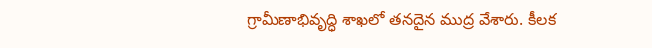గ్రామీణాభివృద్ధి శాఖలో తనదైన ముద్ర వేశారు. కీలక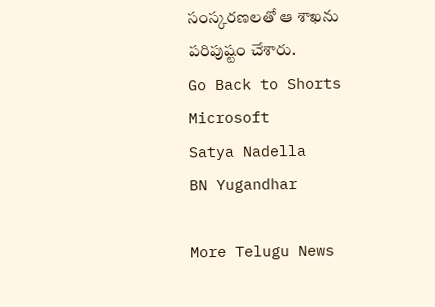సంస్కరణలతో ఆ శాఖను పరిపుష్టం చేశారు.
Go Back to Shorts
Microsoft
Satya Nadella
BN Yugandhar

More Telugu News